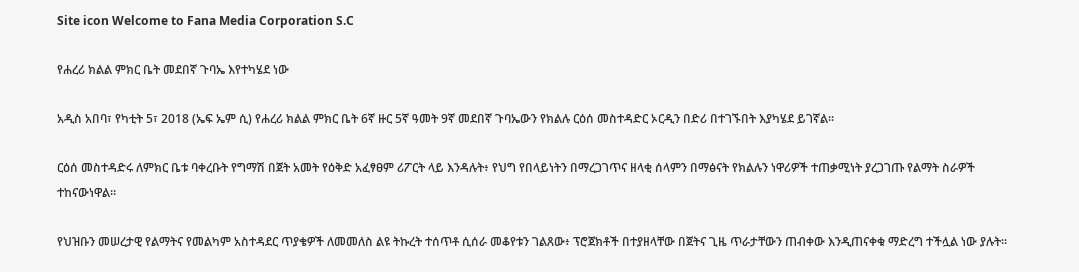Site icon Welcome to Fana Media Corporation S.C

የሐረሪ ክልል ምክር ቤት መደበኛ ጉባኤ እየተካሄደ ነው

አዲስ አበባ፣ የካቲት 5፣ 2018 (ኤፍ ኤም ሲ) የሐረሪ ክልል ምክር ቤት 6ኛ ዙር 5ኛ ዓመት 9ኛ መደበኛ ጉባኤውን የክልሉ ርዕሰ መስተዳድር ኦርዲን በድሪ በተገኙበት እያካሄደ ይገኛል፡፡

ርዕሰ መስተዳድሩ ለምክር ቤቱ ባቀረቡት የግማሽ በጀት አመት የዕቅድ አፈፃፀም ሪፖርት ላይ እንዳሉት፥ የህግ የበላይነትን በማረጋገጥና ዘላቂ ሰላምን በማፅናት የክልሉን ነዋሪዎች ተጠቃሚነት ያረጋገጡ የልማት ስራዎች ተከናውነዋል።

የህዝቡን መሠረታዊ የልማትና የመልካም አስተዳደር ጥያቄዎች ለመመለስ ልዩ ትኩረት ተሰጥቶ ሲሰራ መቆየቱን ገልጸው፥ ፕሮጀክቶች በተያዘላቸው በጀትና ጊዜ ጥራታቸውን ጠብቀው እንዲጠናቀቁ ማድረግ ተችሏል ነው ያሉት፡፡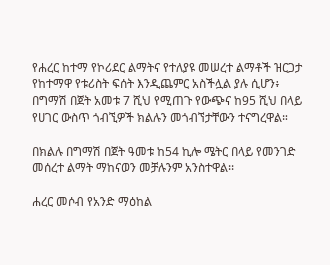የሐረር ከተማ የኮሪደር ልማትና የተለያዩ መሠረተ ልማቶች ዝርጋታ የከተማዋ የቱሪስት ፍሰት እንዲጨምር አስችሏል ያሉ ሲሆን፥ በግማሽ በጀት አመቱ 7 ሺህ የሚጠጉ የውጭና ከ95 ሺህ በላይ የሀገር ውስጥ ጎብኚዎች ክልሉን መጎብኘታቸውን ተናግረዋል።

በክልሉ በግማሽ በጀት ዓመቱ ከ54 ኪሎ ሜትር በላይ የመንገድ መሰረተ ልማት ማከናወን መቻሉንም አንስተዋል፡፡

ሐረር መሶብ የአንድ ማዕከል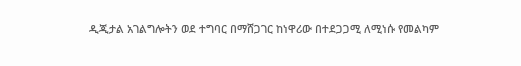ዲጂታል አገልግሎትን ወደ ተግባር በማሸጋገር ከነዋሪው በተደጋጋሚ ለሚነሱ የመልካም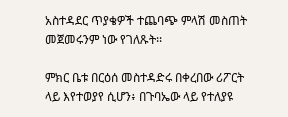አስተዳደር ጥያቄዎች ተጨባጭ ምላሽ መስጠት መጀመሩንም ነው የገለጹት፡፡

ምክር ቤቱ በርዕሰ መስተዳድሩ በቀረበው ሪፖርት ላይ እየተወያየ ሲሆን፥ በጉባኤው ላይ የተለያዩ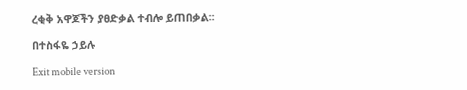ረቂቅ አዋጆችን ያፀድቃል ተብሎ ይጠበቃል፡፡

በተስፋዬ ኃይሉ

Exit mobile version